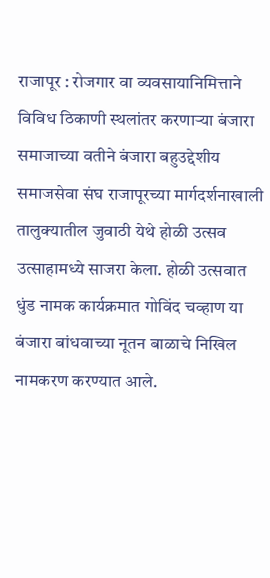राजापूर : रोजगार वा व्यवसायानिमित्ताने विविध ठिकाणी स्थलांतर करणाऱ्या बंजारा समाजाच्या वतीने बंजारा बहुउद्देशीय समाजसेवा संघ राजापूरच्या मार्गदर्शनाखाली तालुक्यातील जुवाठी येथे होळी उत्सव उत्साहामध्ये साजरा केला. होळी उत्सवात धुंड नामक कार्यक्रमात गोविंद चव्हाण या बंजारा बांधवाच्या नूतन बाळाचे निखिल नामकरण करण्यात आले.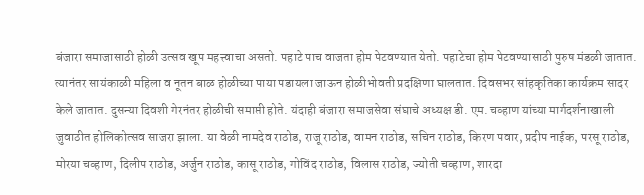बंजारा समाजासाठी होळी उत्सव खूप महत्त्वाचा असतो. पहाटे पाच वाजता होम पेटवण्यात येतो. पहाटेचा होम पेटवण्यासाठी पुरुष मंडळी जातात. त्यानंतर सायंकाळी महिला व नूतन बाळ होळीच्या पाया पडायला जाऊन होळीभोवती प्रदक्षिणा घालतात. दिवसभर सांहकृतिका कार्यक्रम सादर केले जातात. दुसन्या दिवशी गेरनंतर होळीची समाप्ती होते. यंदाही बंजारा समाजसेवा संघाचे अध्यक्ष डी. एम. चव्हाण यांच्या मार्गदर्शनाखाली जुवाठीत होलिकोत्सव साजरा झाला. या वेळी नामदेव राठोड, राजू राठोड, वामन राठोड, सचिन राठोड, किरण पवार, प्रदीप नाईक, परसू राठोड, मोरया चव्हाण, दिलीप राठोड, अर्जुन राठोड, कासू राठोड, गोविंद राठोड, विलास राठोड, ज्योती चव्हाण, शारदा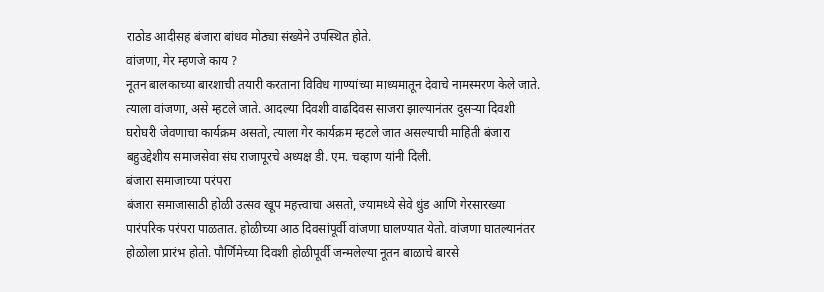राठोड आदीसह बंजारा बांधव मोठ्या संख्येने उपस्थित होते.
वांजणा, गेर म्हणजे काय ?
नूतन बालकाच्या बारशाची तयारी करताना विविध गाण्यांच्या माध्यमातून देवाचे नामस्मरण केले जाते. त्याला वांजणा, असे म्हटले जाते. आदल्या दिवशी वाढदिवस साजरा झाल्यानंतर दुसऱ्या दिवशी घरोघरी जेवणाचा कार्यक्रम असतो, त्याला गेर कार्यक्रम म्हटले जात असल्याची माहिती बंजारा बहुउद्देशीय समाजसेवा संघ राजापूरचे अध्यक्ष डी. एम. चव्हाण यांनी दिली.
बंजारा समाजाच्या परंपरा
बंजारा समाजासाठी होळी उत्सव खूप महत्त्वाचा असतो, ज्यामध्ये सेवे धुंड आणि गेरसारख्या पारंपरिक परंपरा पाळतात. होळीच्या आठ दिवसांपूर्वी वांजणा घालण्यात येतो. वांजणा घातल्यानंतर होळोला प्रारंभ होतो. पौर्णिमेच्या दिवशी होळीपूर्वी जन्मलेल्या नूतन बाळाचे बारसे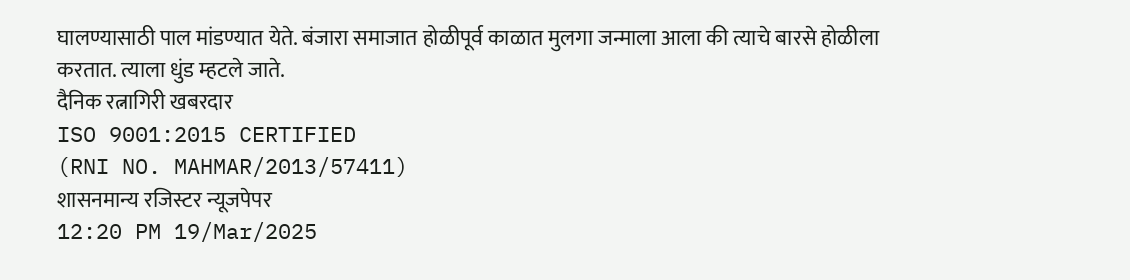घालण्यासाठी पाल मांडण्यात येते. बंजारा समाजात होळीपूर्व काळात मुलगा जन्माला आला की त्याचे बारसे होळीला करतात. त्याला धुंड म्हटले जाते.
दैनिक रत्नागिरी खबरदार
ISO 9001:2015 CERTIFIED
(RNI NO. MAHMAR/2013/57411)
शासनमान्य रजिस्टर न्यूजपेपर
12:20 PM 19/Mar/2025